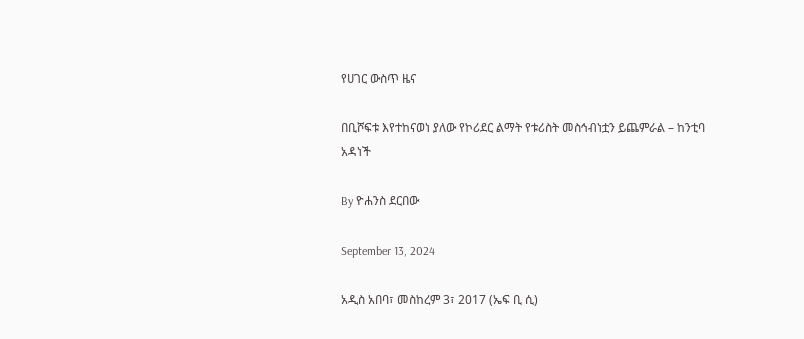የሀገር ውስጥ ዜና

በቢሾፍቱ እየተከናወነ ያለው የኮሪደር ልማት የቱሪስት መስኅብነቷን ይጨምራል – ከንቲባ አዳነች

By ዮሐንስ ደርበው

September 13, 2024

አዲስ አበባ፣ መስከረም 3፣ 2017 (ኤፍ ቢ ሲ)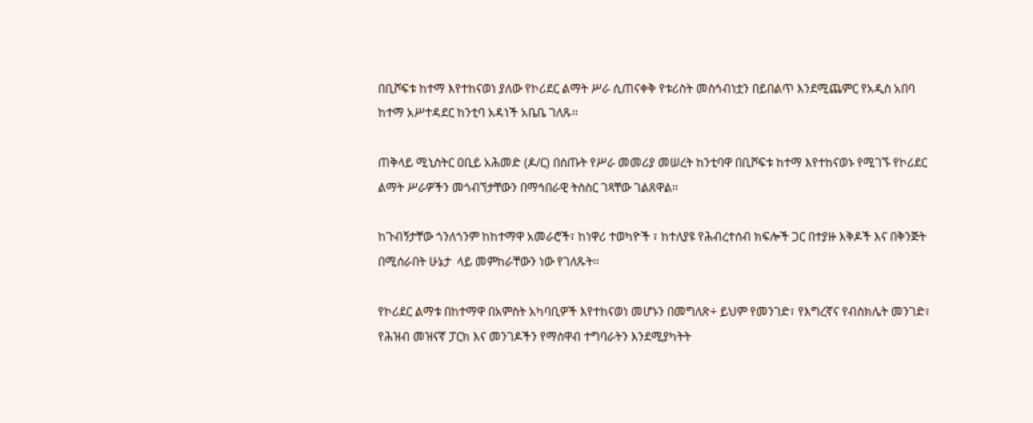በቢሾፍቱ ከተማ እየተከናወነ ያለው የኮሪደር ልማት ሥራ ሲጠናቀቅ የቱሪስት መስኅብነቷን በይበልጥ እንደሚጨምር የአዲስ አበባ ከተማ አሥተዳደር ከንቲባ አዳነች አቤቤ ገለጹ፡፡

ጠቅላይ ሚኒስትር ዐቢይ አሕመድ (ዶ/ር) በሰጡት የሥራ መመሪያ መሠረት ከንቲባዋ በቢሾፍቱ ከተማ እየተከናወኑ የሚገኙ የኮሪደር ልማት ሥራዎችን መጎብኘታቸውን በማኅበራዊ ትስስር ገጻቸው ገልጸዋል፡፡

ከጉብኝታቸው ጎንለጎንም ከከተማዋ አመራሮች፣ ከነዋሪ ተወካዮች ፣ ከተለያዩ የሕብረተሰብ ክፍሎች ጋር በተያዙ እቅዶች እና በቅንጅት በሚሰራበት ሁኔታ  ላይ መምከራቸውን ነው የገለጹት፡፡

የኮሪደር ልማቱ በከተማዋ በአምስት አካባቢዎች እየተከናወነ መሆኑን በመግለጽ÷ ይህም የመንገድ፣ የእግረኛና የብስክሌት መንገድ፣ የሕዝብ መዝናኛ ፓርክ እና መንገዶችን የማስዋብ ተግባራትን እንደሚያካትት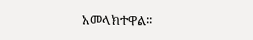አመላክተዋል፡፡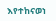እየተከናወነ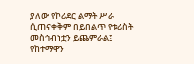ያለው የኮሪደር ልማት ሥራ ሲጠናቀቅም በይበልጥ የቱሪስት መስኅብነቷን ይጨምራል፤ የከተማዋን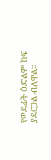የወደፊት ዕድልም ከፍ ያደርጋል ብለዋል፡፡